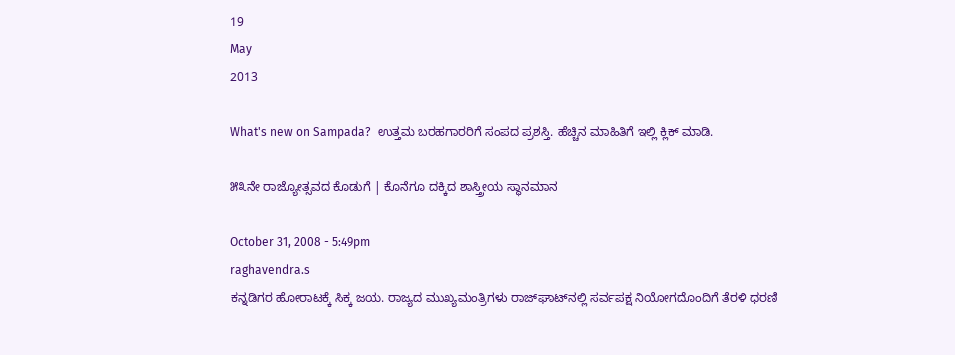19
May
2013

What's new on Sampada?  ಉತ್ತಮ ಬರಹಗಾರರಿಗೆ ಸಂಪದ ಪ್ರಶಸ್ತಿ. ಹೆಚ್ಚಿನ ಮಾಹಿತಿಗೆ ಇಲ್ಲಿ ಕ್ಲಿಕ್ ಮಾಡಿ.

೫೩ನೇ ರಾಜ್ಯೋತ್ಸವದ ಕೊಡುಗೆ | ಕೊನೆಗೂ ದಕ್ಕಿದ ಶಾಸ್ತ್ರೀಯ ಸ್ಥಾನಮಾನ

October 31, 2008 - 5:49pm
raghavendra.s
ಕನ್ನಡಿಗರ ಹೋರಾಟಕ್ಕೆ ಸಿಕ್ಕ ಜಯ. ರಾಜ್ಯದ ಮುಖ್ಯಮಂತ್ರಿಗಳು ರಾಜ್‌ಘಾಟ್‌ನಲ್ಲಿ ಸರ್ವಪಕ್ಷ ನಿಯೋಗದೊಂದಿಗೆ ತೆರಳಿ ಧರಣಿ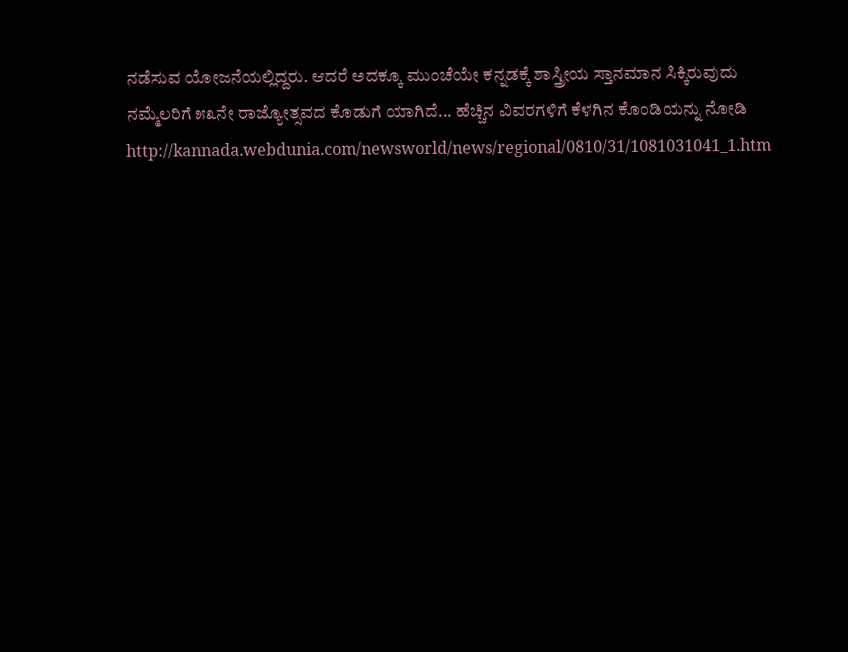ನಡೆಸುವ ಯೋಜನೆಯಲ್ಲಿದ್ದರು. ಆದರೆ ಅದಕ್ಕೂ ಮುಂಚೆಯೇ ಕನ್ನಡಕ್ಕೆ ಶಾಸ್ತ್ರೀಯ ಸ್ತಾನಮಾನ ಸಿಕ್ಕಿರುವುದು ನಮ್ಮೆಲರಿಗೆ ೫೩ನೇ ರಾಜ್ಯೋತ್ಸವದ ಕೊಡುಗೆ ಯಾಗಿದೆ... ಹೆಚ್ಚಿನ ವಿವರಗಳಿಗೆ ಕೆಳಗಿನ ಕೊಂಡಿಯನ್ನು ನೋಡಿ http://kannada.webdunia.com/newsworld/news/regional/0810/31/1081031041_1.htm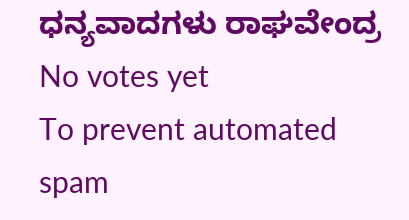ಧನ್ಯವಾದಗಳು ರಾಘವೇಂದ್ರ
No votes yet
To prevent automated spam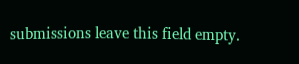submissions leave this field empty.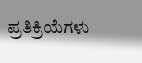ಪ್ರತಿಕ್ರಿಯೆಗಳು